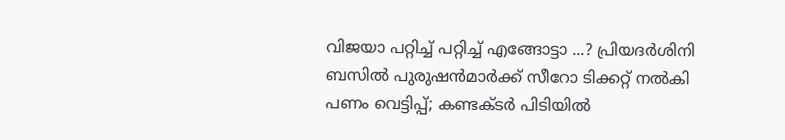വിജയാ പറ്റിച്ച്‌ പറ്റിച്ച്‌ എങ്ങോട്ടാ ...? പ്രിയദര്‍ശിനി ബസില്‍ പുരുഷന്‍മാര്‍ക്ക് സീറോ ടിക്കറ്റ് നല്‍കി പണം വെട്ടിപ്പ്; കണ്ടക്ടര്‍ പിടിയില്‍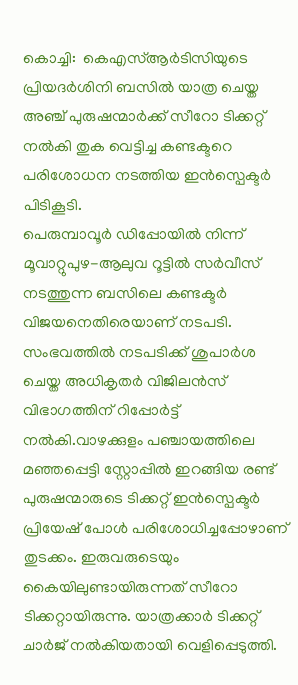കൊച്ചി:  കെഎസ്‌ആർടിസിയുടെ പ്രിയദർശിനി ബസില്‍ യാത്ര ചെയ്ത അഞ്ച് പുരുഷന്മാർക്ക് സീറോ ടിക്കറ്റ് നല്‍കി തുക വെട്ടിച്ച കണ്ടക്ടറെ പരിശോധന നടത്തിയ ഇൻസ്പെക്ടർ പിടികൂടി.
പെരുമ്പാവൂർ ഡിപ്പോയില്‍ നിന്ന് മൂവാറ്റുപുഴ-ആലുവ റൂട്ടില്‍ സർവീസ് നടത്തുന്ന ബസിലെ കണ്ടക്ടർ വിജയനെതിരെയാണ് നടപടി. സംഭവത്തില്‍ നടപടിക്ക് ശുപാർശ ചെയ്ത അധികൃതർ വിജിലൻസ് വിഭാഗത്തിന് റിപ്പോർട്ട് നല്‍കി.വാഴക്കുളം പഞ്ചായത്തിലെ മഞ്ഞപ്പെട്ടി സ്റ്റോപ്പില്‍ ഇറങ്ങിയ രണ്ട് പുരുഷന്മാരുടെ ടിക്കറ്റ് ഇൻസ്പെക്ടർ പ്രിയേഷ് പോള്‍ പരിശോധിച്ചപ്പോഴാണ് തുടക്കം. ഇരുവരുടെയും കൈയിലുണ്ടായിരുന്നത് സീറോ ടിക്കറ്റായിരുന്നു. യാത്രക്കാർ ടിക്കറ്റ് ചാർജ് നല്‍കിയതായി വെളിപ്പെടുത്തി.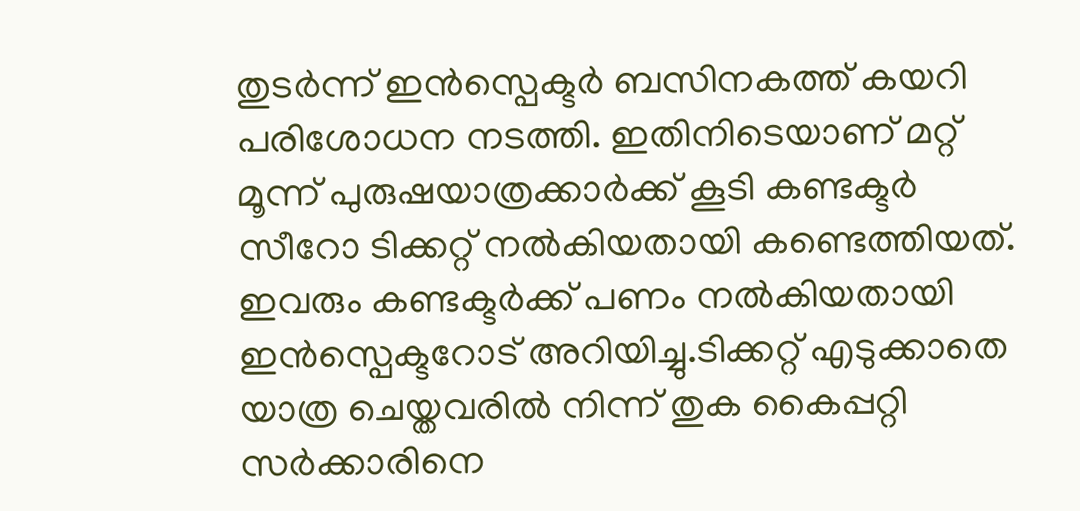തുടർന്ന് ഇൻസ്പെക്ടർ ബസിനകത്ത് കയറി പരിശോധന നടത്തി. ഇതിനിടെയാണ് മറ്റ് മൂന്ന് പുരുഷയാത്രക്കാർക്ക് കൂടി കണ്ടക്ടർ സീറോ ടിക്കറ്റ് നല്‍കിയതായി കണ്ടെത്തിയത്. ഇവരും കണ്ടക്ടർക്ക് പണം നല്‍കിയതായി ഇൻസ്പെക്ടറോട് അറിയിച്ചു.ടിക്കറ്റ് എടുക്കാതെ യാത്ര ചെയ്തവരില്‍ നിന്ന് തുക കൈപ്പറ്റി സർക്കാരിനെ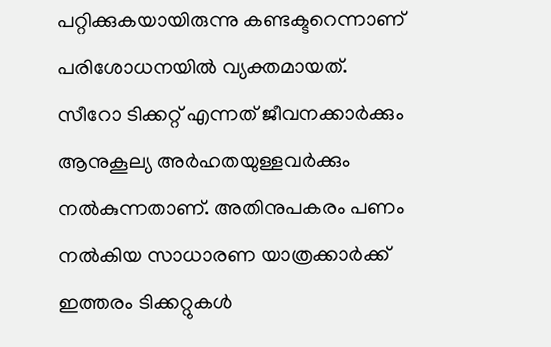പറ്റിക്കുകയായിരുന്നു കണ്ടക്ടറെന്നാണ് പരിശോധനയില്‍ വ്യക്തമായത്.
സീറോ ടിക്കറ്റ് എന്നത് ജീവനക്കാർക്കും ആനുകൂല്യ അർഹതയുള്ളവർക്കും നല്‍കുന്നതാണ്. അതിനുപകരം പണം നല്‍കിയ സാധാരണ യാത്രക്കാർക്ക് ഇത്തരം ടിക്കറ്റുകള്‍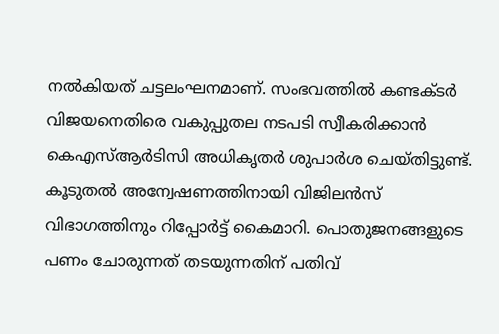നല്‍കിയത് ചട്ടലംഘനമാണ്. സംഭവത്തില്‍ കണ്ടക്ടർ വിജയനെതിരെ വകുപ്പുതല നടപടി സ്വീകരിക്കാൻ കെഎസ്‌ആർടിസി അധികൃതർ ശുപാർശ ചെയ്തിട്ടുണ്ട്.
കൂടുതല്‍ അന്വേഷണത്തിനായി വിജിലൻസ് വിഭാഗത്തിനും റിപ്പോർട്ട് കൈമാറി. പൊതുജനങ്ങളുടെ പണം ചോരുന്നത് തടയുന്നതിന് പതിവ്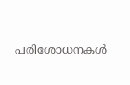പരിശോധനകള്‍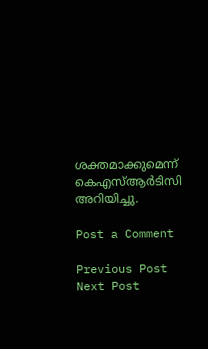ശക്തമാക്കുമെന്ന് കെഎസ്‌ആർടിസി അറിയിച്ചു.

Post a Comment

Previous Post Next Post